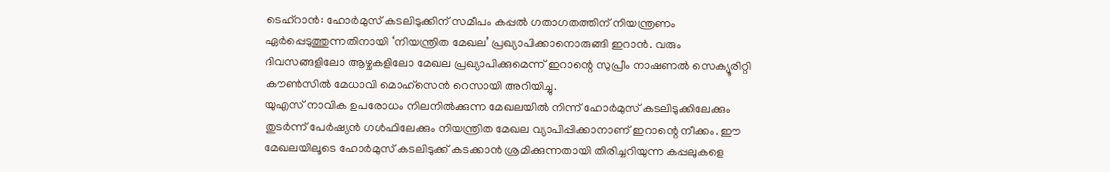ടെഹ്റാൻ: ഹോർമുസ് കടലിടുക്കിന് സമീപം കപ്പൽ ഗതാഗതത്തിന് നിയന്ത്രണം ഏർപ്പെടുത്തുന്നതിനായി ‘നിയന്ത്രിത മേഖല’ പ്രഖ്യാപിക്കാനൊരുങ്ങി ഇറാൻ. വരും ദിവസങ്ങളിലോ ആഴ്ചകളിലോ മേഖല പ്രഖ്യാപിക്കുമെന്ന് ഇറാന്റെ സുപ്രീം നാഷണൽ സെക്യൂരിറ്റി കൗൺസിൽ മേധാവി മൊഹ്സെൻ റെസായി അറിയിച്ചു.
യുഎസ് നാവിക ഉപരോധം നിലനിൽക്കുന്ന മേഖലയിൽ നിന്ന് ഹോർമുസ് കടലിടുക്കിലേക്കും തുടർന്ന് പേർഷ്യൻ ഗൾഫിലേക്കും നിയന്ത്രിത മേഖല വ്യാപിപ്പിക്കാനാണ് ഇറാന്റെ നീക്കം. ഈ മേഖലയിലൂടെ ഹോർമുസ് കടലിടുക്ക് കടക്കാൻ ശ്രമിക്കുന്നതായി തിരിച്ചറിയുന്ന കപ്പലുകളെ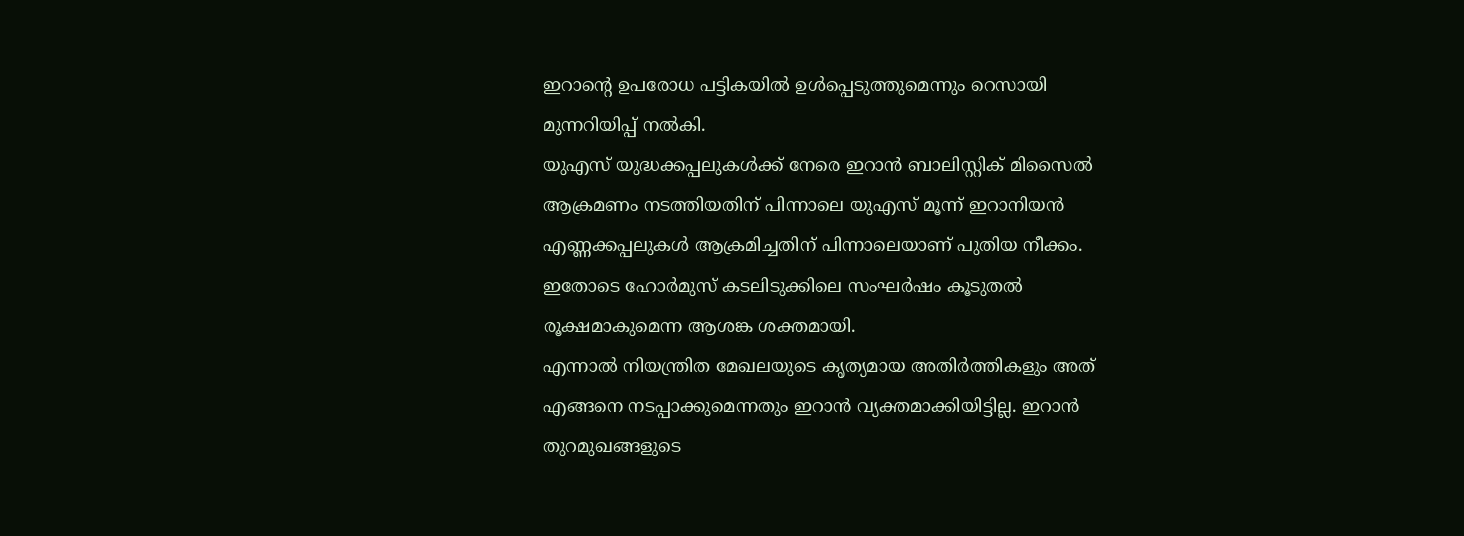ഇറാന്റെ ഉപരോധ പട്ടികയിൽ ഉൾപ്പെടുത്തുമെന്നും റെസായി മുന്നറിയിപ്പ് നൽകി.
യുഎസ് യുദ്ധക്കപ്പലുകൾക്ക് നേരെ ഇറാൻ ബാലിസ്റ്റിക് മിസൈൽ ആക്രമണം നടത്തിയതിന് പിന്നാലെ യുഎസ് മൂന്ന് ഇറാനിയൻ എണ്ണക്കപ്പലുകൾ ആക്രമിച്ചതിന് പിന്നാലെയാണ് പുതിയ നീക്കം. ഇതോടെ ഹോർമുസ് കടലിടുക്കിലെ സംഘർഷം കൂടുതൽ രൂക്ഷമാകുമെന്ന ആശങ്ക ശക്തമായി.
എന്നാൽ നിയന്ത്രിത മേഖലയുടെ കൃത്യമായ അതിർത്തികളും അത് എങ്ങനെ നടപ്പാക്കുമെന്നതും ഇറാൻ വ്യക്തമാക്കിയിട്ടില്ല. ഇറാൻ തുറമുഖങ്ങളുടെ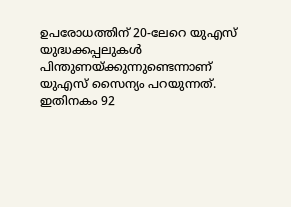ഉപരോധത്തിന് 20-ലേറെ യുഎസ് യുദ്ധക്കപ്പലുകൾ പിന്തുണയ്ക്കുന്നുണ്ടെന്നാണ് യുഎസ് സൈന്യം പറയുന്നത്. ഇതിനകം 92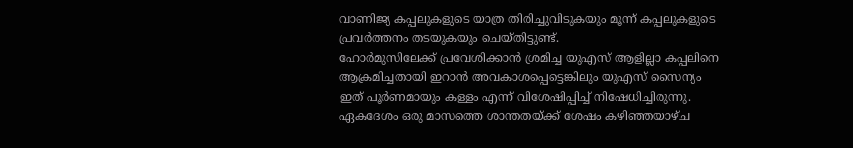വാണിജ്യ കപ്പലുകളുടെ യാത്ര തിരിച്ചുവിടുകയും മൂന്ന് കപ്പലുകളുടെ പ്രവർത്തനം തടയുകയും ചെയ്തിട്ടുണ്ട്.
ഹോർമുസിലേക്ക് പ്രവേശിക്കാൻ ശ്രമിച്ച യുഎസ് ആളില്ലാ കപ്പലിനെ ആക്രമിച്ചതായി ഇറാൻ അവകാശപ്പെട്ടെങ്കിലും യുഎസ് സൈന്യം ഇത് പൂർണമായും കള്ളം എന്ന് വിശേഷിപ്പിച്ച് നിഷേധിച്ചിരുന്നു. ഏകദേശം ഒരു മാസത്തെ ശാന്തതയ്ക്ക് ശേഷം കഴിഞ്ഞയാഴ്ച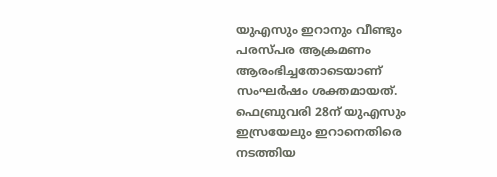യുഎസും ഇറാനും വീണ്ടും പരസ്പര ആക്രമണം ആരംഭിച്ചതോടെയാണ് സംഘർഷം ശക്തമായത്. ഫെബ്രുവരി 28ന് യുഎസും ഇസ്രയേലും ഇറാനെതിരെ നടത്തിയ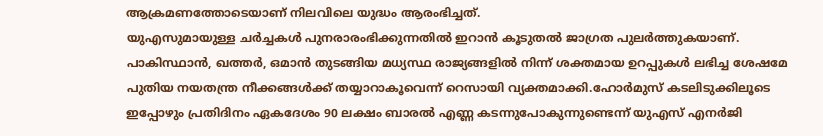ആക്രമണത്തോടെയാണ് നിലവിലെ യുദ്ധം ആരംഭിച്ചത്.
യുഎസുമായുള്ള ചർച്ചകൾ പുനരാരംഭിക്കുന്നതിൽ ഇറാൻ കൂടുതൽ ജാഗ്രത പുലർത്തുകയാണ്. പാകിസ്ഥാൻ, ഖത്തർ, ഒമാൻ തുടങ്ങിയ മധ്യസ്ഥ രാജ്യങ്ങളിൽ നിന്ന് ശക്തമായ ഉറപ്പുകൾ ലഭിച്ച ശേഷമേ പുതിയ നയതന്ത്ര നീക്കങ്ങൾക്ക് തയ്യാറാകൂവെന്ന് റെസായി വ്യക്തമാക്കി.ഹോർമുസ് കടലിടുക്കിലൂടെ ഇപ്പോഴും പ്രതിദിനം ഏകദേശം 90 ലക്ഷം ബാരൽ എണ്ണ കടന്നുപോകുന്നുണ്ടെന്ന് യുഎസ് എനർജി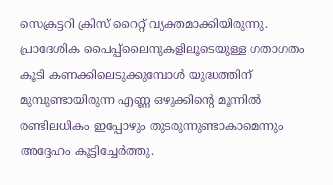സെക്രട്ടറി ക്രിസ് റൈറ്റ് വ്യക്തമാക്കിയിരുന്നു. പ്രാദേശിക പൈപ്പ്ലൈനുകളിലൂടെയുള്ള ഗതാഗതം കൂടി കണക്കിലെടുക്കുമ്പോൾ യുദ്ധത്തിന് മുമ്പുണ്ടായിരുന്ന എണ്ണ ഒഴുക്കിന്റെ മൂന്നിൽ രണ്ടിലധികം ഇപ്പോഴും തുടരുന്നുണ്ടാകാമെന്നും അദ്ദേഹം കൂട്ടിച്ചേർത്തു.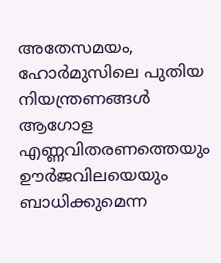അതേസമയം, ഹോർമുസിലെ പുതിയ നിയന്ത്രണങ്ങൾ ആഗോള എണ്ണവിതരണത്തെയും ഊർജവിലയെയും ബാധിക്കുമെന്ന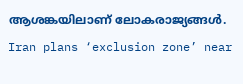ആശങ്കയിലാണ് ലോകരാജ്യങ്ങൾ.
Iran plans ‘exclusion zone’ near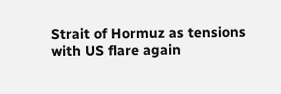Strait of Hormuz as tensions with US flare again